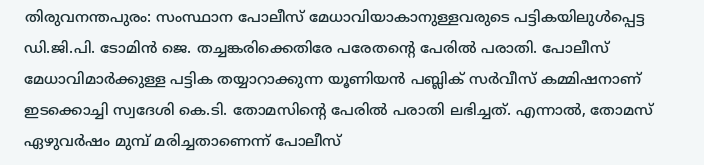തിരുവനന്തപുരം: സംസ്ഥാന പോലീസ് മേധാവിയാകാനുള്ളവരുടെ പട്ടികയിലുൾപ്പെട്ട ഡി.ജി.പി. ടോമിൻ ജെ. തച്ചങ്കരിക്കെതിരേ പരേതന്റെ പേരിൽ പരാതി. പോലീസ് മേധാവിമാർക്കുള്ള പട്ടിക തയ്യാറാക്കുന്ന യൂണിയൻ പബ്ലിക് സർവീസ് കമ്മിഷനാണ് ഇടക്കൊച്ചി സ്വദേശി കെ.ടി. തോമസിന്റെ പേരിൽ പരാതി ലഭിച്ചത്. എന്നാൽ, തോമസ് ഏഴുവർഷം മുമ്പ് മരിച്ചതാണെന്ന് പോലീസ്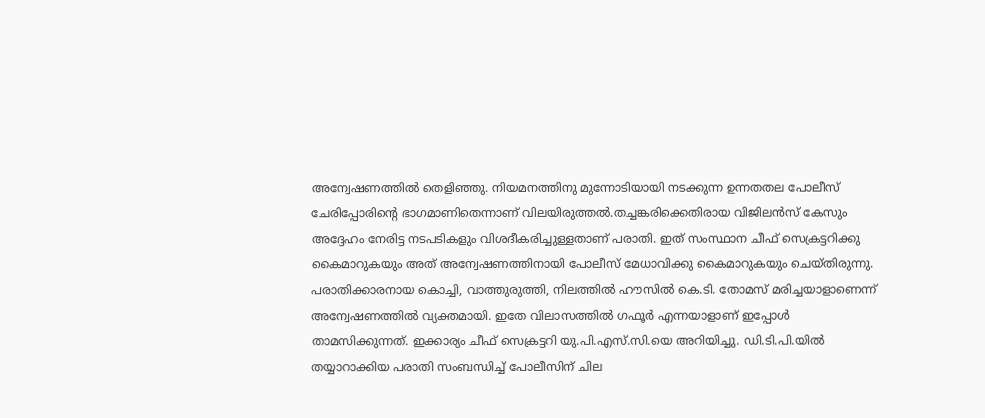അന്വേഷണത്തിൽ തെളിഞ്ഞു. നിയമനത്തിനു മുന്നോടിയായി നടക്കുന്ന ഉന്നതതല പോലീസ് ചേരിപ്പോരിന്റെ ഭാഗമാണിതെന്നാണ് വിലയിരുത്തൽ.തച്ചങ്കരിക്കെതിരായ വിജിലൻസ് കേസും അദ്ദേഹം നേരിട്ട നടപടികളും വിശദീകരിച്ചുള്ളതാണ് പരാതി. ഇത് സംസ്ഥാന ചീഫ് സെക്രട്ടറിക്കു കൈമാറുകയും അത് അന്വേഷണത്തിനായി പോലീസ് മേധാവിക്കു കൈമാറുകയും ചെയ്തിരുന്നു. പരാതിക്കാരനായ കൊച്ചി, വാത്തുരുത്തി, നിലത്തിൽ ഹൗസിൽ കെ.ടി. തോമസ് മരിച്ചയാളാണെന്ന് അന്വേഷണത്തിൽ വ്യക്തമായി. ഇതേ വിലാസത്തിൽ ഗഫൂർ എന്നയാളാണ് ഇപ്പോൾ താമസിക്കുന്നത്. ഇക്കാര്യം ചീഫ് സെക്രട്ടറി യു.പി.എസ്.സി.യെ അറിയിച്ചു. ഡി.ടി.പി.യിൽ തയ്യാറാക്കിയ പരാതി സംബന്ധിച്ച് പോലീസിന് ചില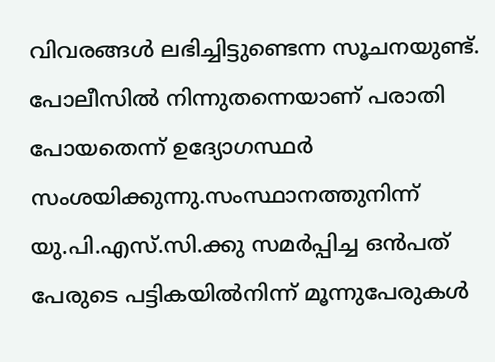വിവരങ്ങൾ ലഭിച്ചിട്ടുണ്ടെന്ന സൂചനയുണ്ട്. പോലീസിൽ നിന്നുതന്നെയാണ് പരാതി പോയതെന്ന് ഉദ്യോഗസ്ഥർ സംശയിക്കുന്നു.സംസ്ഥാനത്തുനിന്ന് യു.പി.എസ്.സി.ക്കു സമർപ്പിച്ച ഒൻപത് പേരുടെ പട്ടികയിൽനിന്ന് മൂന്നുപേരുകൾ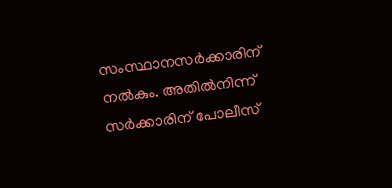സംസ്ഥാനസർക്കാരിന് നൽകും. അതിൽനിന്ന് സർക്കാരിന് പോലീസ്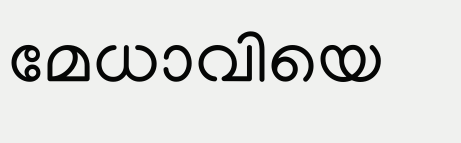മേധാവിയെ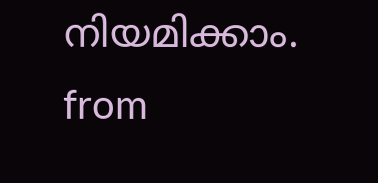നിയമിക്കാം.
from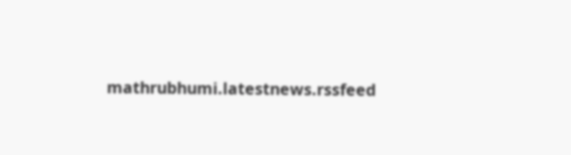mathrubhumi.latestnews.rssfeed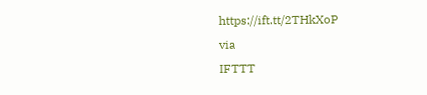https://ift.tt/2THkXoP
via
IFTTT